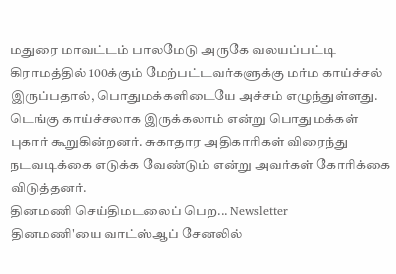மதுரை மாவட்டம் பாலமேடு அருகே வலயப்பட்டி கிராமத்தில் 100க்கும் மேற்பட்டவர்களுக்கு மர்ம காய்ச்சல் இருப்பதால், பொதுமக்களிடையே அச்சம் எழுந்துள்ளது. டெங்கு காய்ச்சலாக இருக்கலாம் என்று பொதுமக்கள் புகார் கூறுகின்றனர். சுகாதார அதிகாரிகள் விரைந்து நடவடிக்கை எடுக்க வேண்டும் என்று அவர்கள் கோரிக்கை விடுத்தனர்.
தினமணி செய்திமடலைப் பெற... Newsletter
தினமணி'யை வாட்ஸ்ஆப் சேனலில்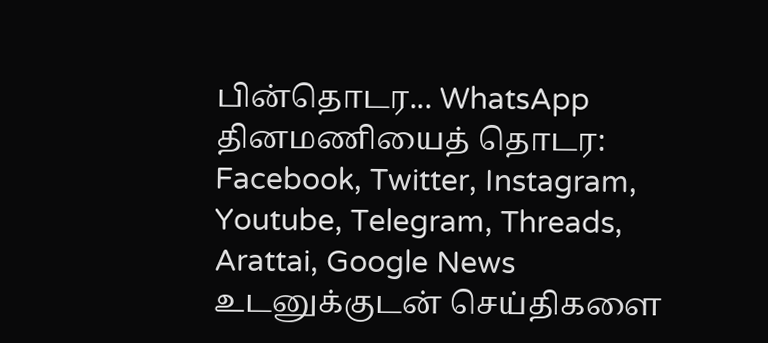பின்தொடர... WhatsApp
தினமணியைத் தொடர: Facebook, Twitter, Instagram, Youtube, Telegram, Threads, Arattai, Google News
உடனுக்குடன் செய்திகளை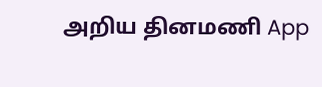அறிய தினமணி App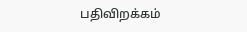பதிவிறக்கம்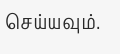செய்யவும்.